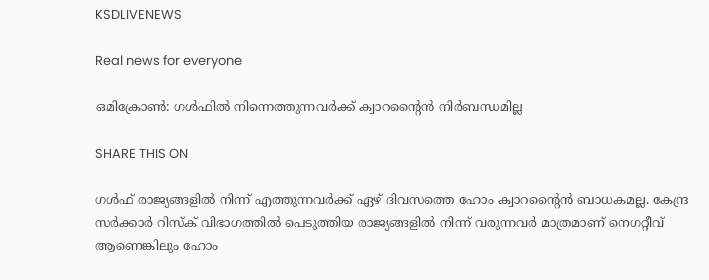KSDLIVENEWS

Real news for everyone

ഒമിക്രോണ്‍: ഗള്‍ഫില്‍ നിന്നെത്തുന്നവര്‍ക്ക് ക്വാറന്റൈന്‍ നിര്‍ബന്ധമില്ല

SHARE THIS ON

ഗൾഫ് രാജ്യങ്ങളിൽ നിന്ന് എത്തുന്നവർക്ക് ഏഴ് ദിവസത്തെ ഹോം ക്വാറന്റൈൻ ബാധകമല്ല. കേന്ദ്ര സർക്കാർ റിസ്ക് വിഭാഗത്തിൽ പെടുത്തിയ രാജ്യങ്ങളിൽ നിന്ന് വരുന്നവർ മാത്രമാണ് നെഗറ്റീവ് ആണെങ്കിലും ഹോം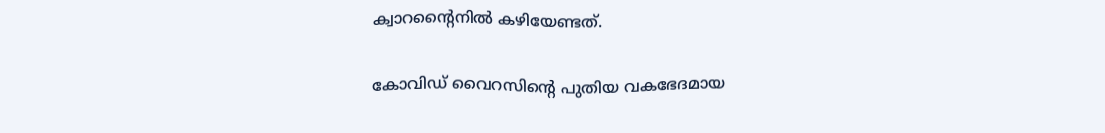ക്വാറന്റൈനിൽ കഴിയേണ്ടത്.

കോവിഡ് വൈറസിൻ്റെ പുതിയ വകഭേദമായ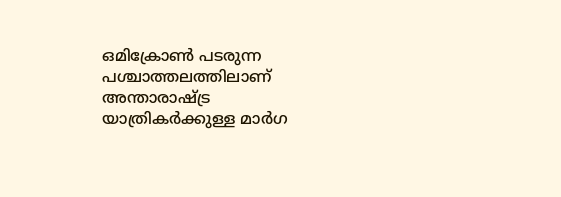ഒമിക്രോൺ പടരുന്ന പശ്ചാത്തലത്തിലാണ് അന്താരാഷ്ട്ര യാത്രികർക്കുള്ള മാർഗ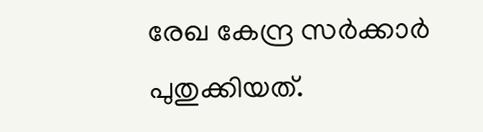രേഖ കേന്ദ്ര സർക്കാർ പുതുക്കിയത്.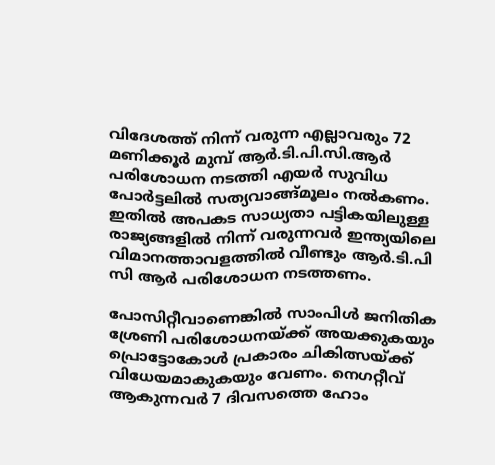വിദേശത്ത് നിന്ന് വരുന്ന എല്ലാവരും 72 മണിക്കൂർ മുമ്പ് ആർ.ടി.പി.സി.ആർ പരിശോധന നടത്തി എയർ സുവിധ പോർട്ടലിൽ സത്യവാങ്ങ്മൂലം നൽകണം. ഇതിൽ അപകട സാധ്യതാ പട്ടികയിലുള്ള രാജ്യങ്ങളിൽ നിന്ന് വരുന്നവർ ഇന്ത്യയിലെ വിമാനത്താവളത്തിൽ വീണ്ടും ആർ.ടി.പി സി ആർ പരിശോധന നടത്തണം.

പോസിറ്റീവാണെങ്കിൽ സാംപിൾ ജനിതിക ശ്രേണി പരിശോധനയ്ക്ക് അയക്കുകയും പ്രൊട്ടോകോൾ പ്രകാരം ചികിത്സയ്ക്ക് വിധേയമാകുകയും വേണം. നെഗറ്റീവ് ആകുന്നവർ 7 ദിവസത്തെ ഹോം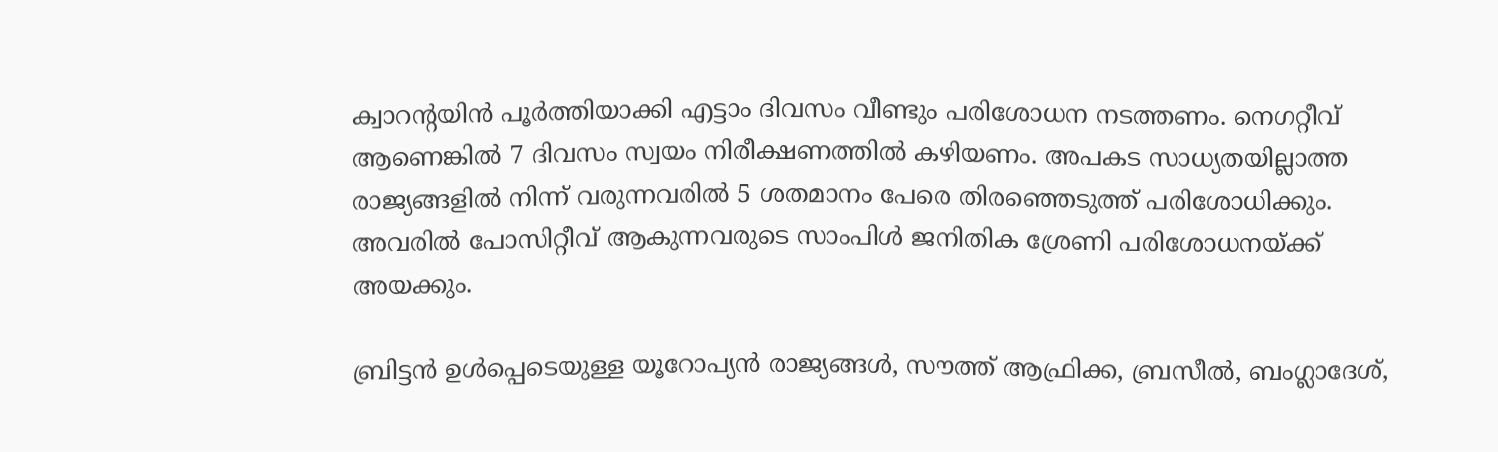ക്വാറൻ്റയിൻ പൂർത്തിയാക്കി എട്ടാം ദിവസം വീണ്ടും പരിശോധന നടത്തണം. നെഗറ്റീവ് ആണെങ്കിൽ 7 ദിവസം സ്വയം നിരീക്ഷണത്തിൽ കഴിയണം. അപകട സാധ്യതയില്ലാത്ത രാജ്യങ്ങളിൽ നിന്ന് വരുന്നവരിൽ 5 ശതമാനം പേരെ തിരഞ്ഞെടുത്ത് പരിശോധിക്കും. അവരിൽ പോസിറ്റീവ് ആകുന്നവരുടെ സാംപിൾ ജനിതിക ശ്രേണി പരിശോധനയ്ക്ക് അയക്കും.

ബ്രിട്ടൻ ഉൾപ്പെടെയുള്ള യൂറോപ്യൻ രാജ്യങ്ങൾ, സൗത്ത് ആഫ്രിക്ക, ബ്രസീൽ, ബംഗ്ലാദേശ്,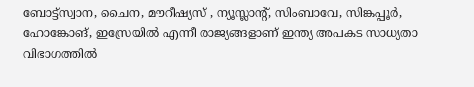ബോട്ട്സ്വാന, ചൈന, മൗറീഷ്യസ് , ന്യൂസ്ലാൻ്റ്, സിംബാവേ, സിങ്കപ്പൂർ, ഹോങ്കോങ്, ഇസ്രേയിൽ എന്നീ രാജ്യങ്ങളാണ് ഇന്ത്യ അപകട സാധ്യതാ വിഭാഗത്തിൽ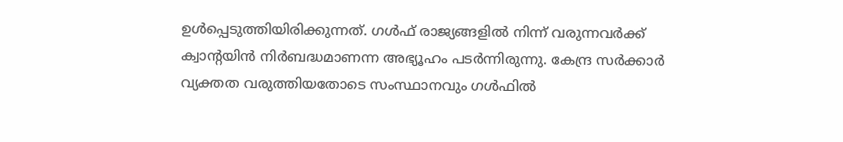ഉൾപ്പെടുത്തിയിരിക്കുന്നത്. ഗൾഫ് രാജ്യങ്ങളിൽ നിന്ന് വരുന്നവർക്ക് ക്വാൻ്റയിൻ നിർബദ്ധമാണന്ന അഭ്യൂഹം പടർന്നിരുന്നു. കേന്ദ്ര സർക്കാർ വ്യക്തത വരുത്തിയതോടെ സംസ്ഥാനവും ഗൾഫിൽ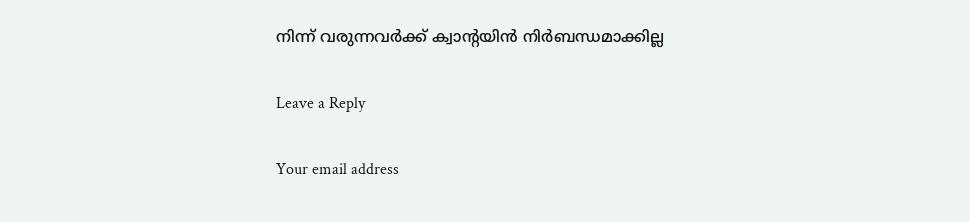നിന്ന് വരുന്നവർക്ക് ക്വാൻ്റയിൻ നിർബന്ധമാക്കില്ല

Leave a Reply

Your email address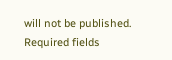will not be published. Required fields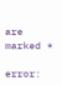are marked *

error: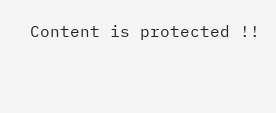Content is protected !!